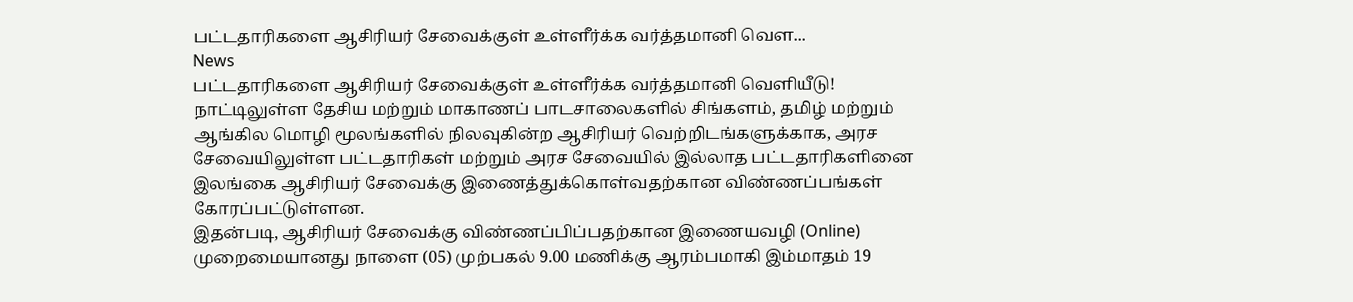பட்டதாரிகளை ஆசிரியர் சேவைக்குள் உள்ளீர்க்க வர்த்தமானி வெள...
News
பட்டதாரிகளை ஆசிரியர் சேவைக்குள் உள்ளீர்க்க வர்த்தமானி வெளியீடு!
நாட்டிலுள்ள தேசிய மற்றும் மாகாணப் பாடசாலைகளில் சிங்களம், தமிழ் மற்றும் ஆங்கில மொழி மூலங்களில் நிலவுகின்ற ஆசிரியர் வெற்றிடங்களுக்காக, அரச சேவையிலுள்ள பட்டதாரிகள் மற்றும் அரச சேவையில் இல்லாத பட்டதாரிகளினை இலங்கை ஆசிரியர் சேவைக்கு இணைத்துக்கொள்வதற்கான விண்ணப்பங்கள் கோரப்பட்டுள்ளன.
இதன்படி, ஆசிரியர் சேவைக்கு விண்ணப்பிப்பதற்கான இணையவழி (Online) முறைமையானது நாளை (05) முற்பகல் 9.00 மணிக்கு ஆரம்பமாகி இம்மாதம் 19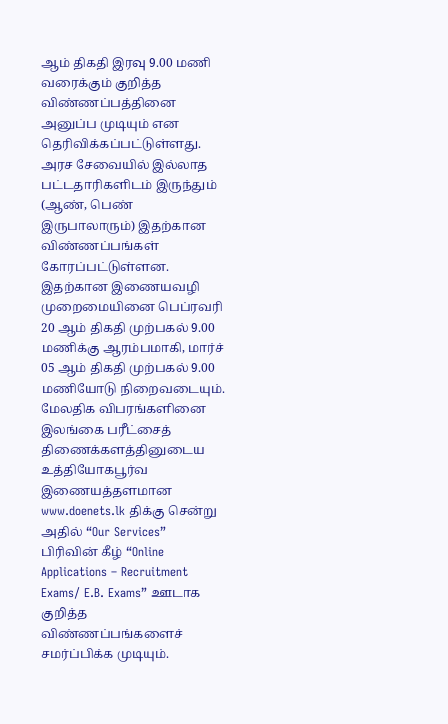ஆம் திகதி இரவு 9.00 மணி வரைக்கும் குறித்த விண்ணப்பத்தினை அனுப்ப முடியும் என தெரிவிக்கப்பட்டுள்ளது.
அரச சேவையில் இல்லாத பட்டதாரிகளிடம் இருந்தும் (ஆண், பெண் இருபாலாரும்) இதற்கான விண்ணப்பங்கள் கோரப்பட்டுள்ளன.
இதற்கான இணையவழி முறைமையினை பெப்ரவரி 20 ஆம் திகதி முற்பகல் 9.00 மணிக்கு ஆரம்பமாகி, மார்ச் 05 ஆம் திகதி முற்பகல் 9.00 மணியோடு நிறைவடையும்.
மேலதிக விபரங்களினை இலங்கை பரீட்சைத் திணைக்களத்தினுடைய உத்தியோகபூர்வ இணையத்தளமான www.doenets.lk திக்கு சென்று அதில் “Our Services” பிரிவின் கீழ் “Online Applications – Recruitment Exams/ E.B. Exams” ஊடாக குறித்த விண்ணப்பங்களைச் சமர்ப்பிக்க முடியும்.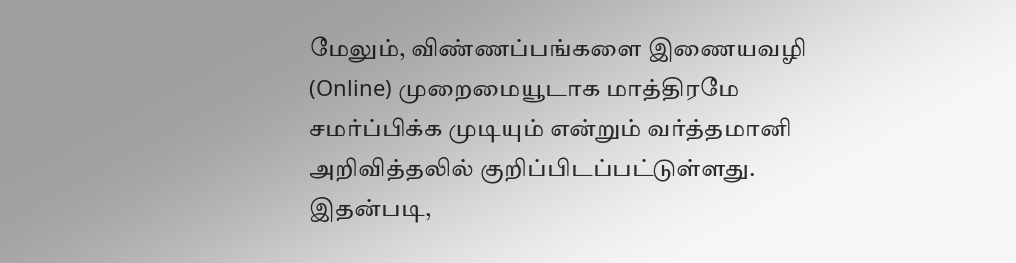மேலும், விண்ணப்பங்களை இணையவழி (Online) முறைமையூடாக மாத்திரமே சமர்ப்பிக்க முடியும் என்றும் வர்த்தமானி அறிவித்தலில் குறிப்பிடப்பட்டுள்ளது.
இதன்படி,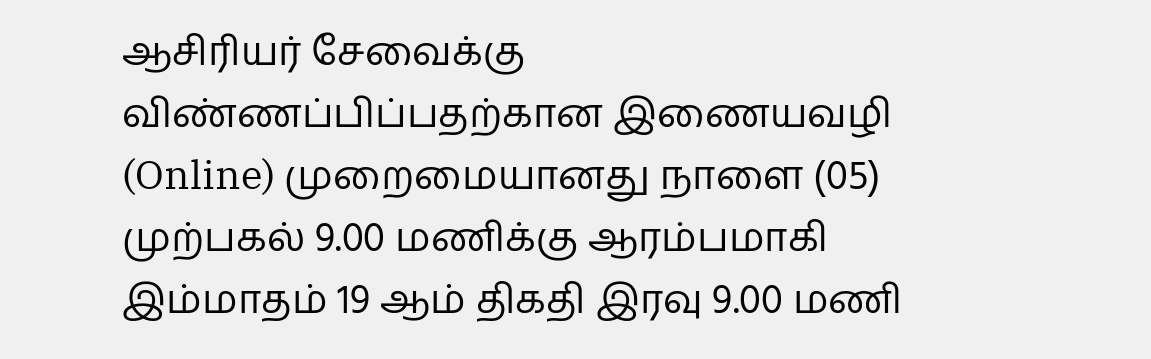ஆசிரியர் சேவைக்கு விண்ணப்பிப்பதற்கான இணையவழி (Online) முறைமையானது நாளை (05) முற்பகல் 9.00 மணிக்கு ஆரம்பமாகி இம்மாதம் 19 ஆம் திகதி இரவு 9.00 மணி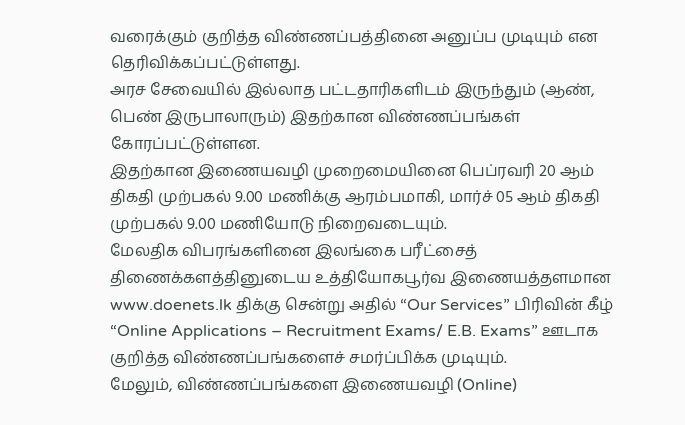வரைக்கும் குறித்த விண்ணப்பத்தினை அனுப்ப முடியும் என தெரிவிக்கப்பட்டுள்ளது.
அரச சேவையில் இல்லாத பட்டதாரிகளிடம் இருந்தும் (ஆண், பெண் இருபாலாரும்) இதற்கான விண்ணப்பங்கள் கோரப்பட்டுள்ளன.
இதற்கான இணையவழி முறைமையினை பெப்ரவரி 20 ஆம் திகதி முற்பகல் 9.00 மணிக்கு ஆரம்பமாகி, மார்ச் 05 ஆம் திகதி முற்பகல் 9.00 மணியோடு நிறைவடையும்.
மேலதிக விபரங்களினை இலங்கை பரீட்சைத் திணைக்களத்தினுடைய உத்தியோகபூர்வ இணையத்தளமான www.doenets.lk திக்கு சென்று அதில் “Our Services” பிரிவின் கீழ் “Online Applications – Recruitment Exams/ E.B. Exams” ஊடாக குறித்த விண்ணப்பங்களைச் சமர்ப்பிக்க முடியும்.
மேலும், விண்ணப்பங்களை இணையவழி (Online)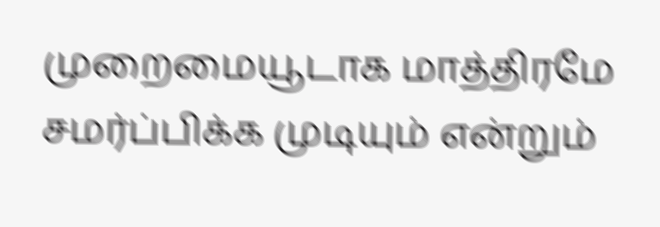முறைமையூடாக மாத்திரமே சமர்ப்பிக்க முடியும் என்றும்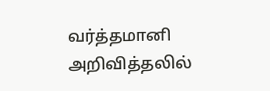வர்த்தமானி அறிவித்தலில்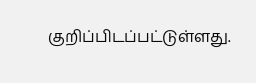குறிப்பிடப்பட்டுள்ளது.